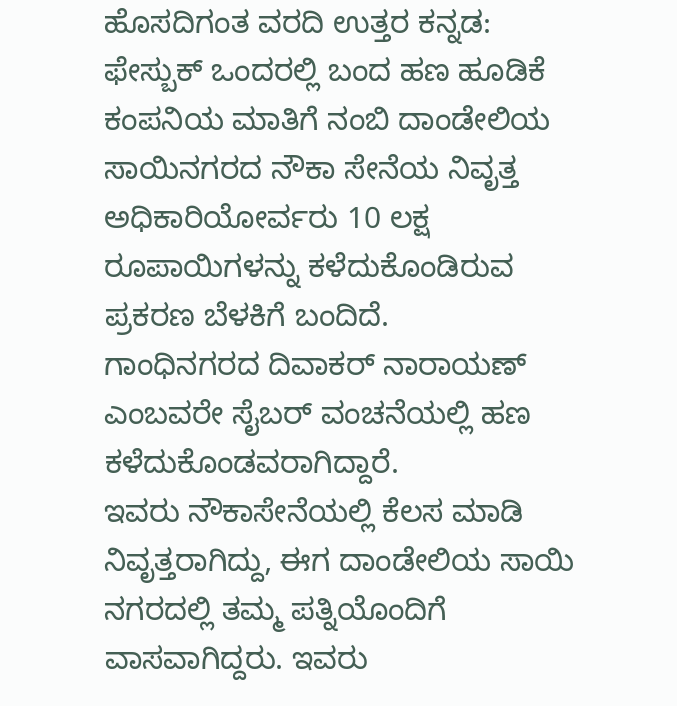ಹೊಸದಿಗಂತ ವರದಿ ಉತ್ತರ ಕನ್ನಡ:
ಫೇಸ್ಬುಕ್ ಒಂದರಲ್ಲಿ ಬಂದ ಹಣ ಹೂಡಿಕೆ ಕಂಪನಿಯ ಮಾತಿಗೆ ನಂಬಿ ದಾಂಡೇಲಿಯ ಸಾಯಿನಗರದ ನೌಕಾ ಸೇನೆಯ ನಿವೃತ್ತ ಅಧಿಕಾರಿಯೋರ್ವರು 10 ಲಕ್ಷ ರೂಪಾಯಿಗಳನ್ನು ಕಳೆದುಕೊಂಡಿರುವ ಪ್ರಕರಣ ಬೆಳಕಿಗೆ ಬಂದಿದೆ.
ಗಾಂಧಿನಗರದ ದಿವಾಕರ್ ನಾರಾಯಣ್ ಎಂಬವರೇ ಸೈಬರ್ ವಂಚನೆಯಲ್ಲಿ ಹಣ ಕಳೆದುಕೊಂಡವರಾಗಿದ್ದಾರೆ.
ಇವರು ನೌಕಾಸೇನೆಯಲ್ಲಿ ಕೆಲಸ ಮಾಡಿ ನಿವೃತ್ತರಾಗಿದ್ದು, ಈಗ ದಾಂಡೇಲಿಯ ಸಾಯಿ ನಗರದಲ್ಲಿ ತಮ್ಮ ಪತ್ನಿಯೊಂದಿಗೆ
ವಾಸವಾಗಿದ್ದರು. ಇವರು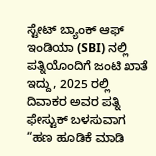ಸ್ಟೇಟ್ ಬ್ಯಾಂಕ್ ಆಫ್ ಇಂಡಿಯಾ (SBI) ನಲ್ಲಿ ಪತ್ನಿಯೊಂದಿಗೆ ಜಂಟಿ ಖಾತೆ
ಇದ್ದು, 2025 ರಲ್ಲಿ ದಿವಾಕರ ಅವರ ಪತ್ನಿ ಫೇಸ್ಟುಕ್ ಬಳಸುವಾಗ “ಹಣ ಹೂಡಿಕೆ ಮಾಡಿ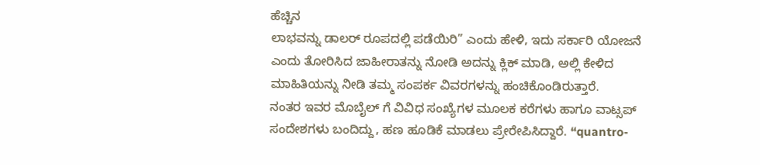ಹೆಚ್ಚಿನ
ಲಾಭವನ್ನು ಡಾಲರ್ ರೂಪದಲ್ಲಿ ಪಡೆಯಿರಿ” ಎಂದು ಹೇಳಿ, ಇದು ಸರ್ಕಾರಿ ಯೋಜನೆ ಎಂದು ತೋರಿಸಿದ ಜಾಹೀರಾತನ್ನು ನೋಡಿ ಅದನ್ನು ಕ್ಲಿಕ್ ಮಾಡಿ, ಅಲ್ಲಿ ಕೇಳಿದ ಮಾಹಿತಿಯನ್ನು ನೀಡಿ ತಮ್ಮ ಸಂಪರ್ಕ ವಿವರಗಳನ್ನು ಹಂಚಿಕೊಂಡಿರುತ್ತಾರೆ.
ನಂತರ ಇವರ ಮೊಬೈಲ್ ಗೆ ವಿವಿಧ ಸಂಖ್ಯೆಗಳ ಮೂಲಕ ಕರೆಗಳು ಹಾಗೂ ವಾಟ್ಸಪ್ ಸಂದೇಶಗಳು ಬಂದಿದ್ದು, ಹಣ ಹೂಡಿಕೆ ಮಾಡಲು ಪ್ರೇರೇಪಿಸಿದ್ದಾರೆ. “quantro-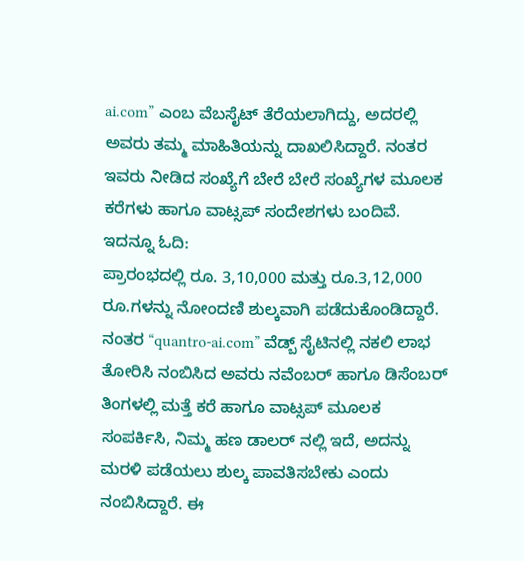ai.com” ಎಂಬ ವೆಬಸೈಟ್ ತೆರೆಯಲಾಗಿದ್ದು, ಅದರಲ್ಲಿ ಅವರು ತಮ್ಮ ಮಾಹಿತಿಯನ್ನು ದಾಖಲಿಸಿದ್ದಾರೆ. ನಂತರ ಇವರು ನೀಡಿದ ಸಂಖ್ಯೆಗೆ ಬೇರೆ ಬೇರೆ ಸಂಖ್ಯೆಗಳ ಮೂಲಕ ಕರೆಗಳು ಹಾಗೂ ವಾಟ್ಸಪ್ ಸಂದೇಶಗಳು ಬಂದಿವೆ.
ಇದನ್ನೂ ಓದಿ:
ಪ್ರಾರಂಭದಲ್ಲಿ ರೂ. 3,10,000 ಮತ್ತು ರೂ.3,12,000 ರೂ.ಗಳನ್ನು ನೋಂದಣಿ ಶುಲ್ಕವಾಗಿ ಪಡೆದುಕೊಂಡಿದ್ದಾರೆ. ನಂತರ “quantro-ai.com” ವೆಡ್ಬ್ ಸೈಟಿನಲ್ಲಿ ನಕಲಿ ಲಾಭ ತೋರಿಸಿ ನಂಬಿಸಿದ ಅವರು ನವೆಂಬರ್ ಹಾಗೂ ಡಿಸೆಂಬರ್ ತಿಂಗಳಲ್ಲಿ ಮತ್ತೆ ಕರೆ ಹಾಗೂ ವಾಟ್ಸಪ್ ಮೂಲಕ ಸಂಪರ್ಕಿಸಿ, ನಿಮ್ಮ ಹಣ ಡಾಲರ್ ನಲ್ಲಿ ಇದೆ, ಅದನ್ನು ಮರಳಿ ಪಡೆಯಲು ಶುಲ್ಕ ಪಾವತಿಸಬೇಕು ಎಂದು ನಂಬಿಸಿದ್ದಾರೆ. ಈ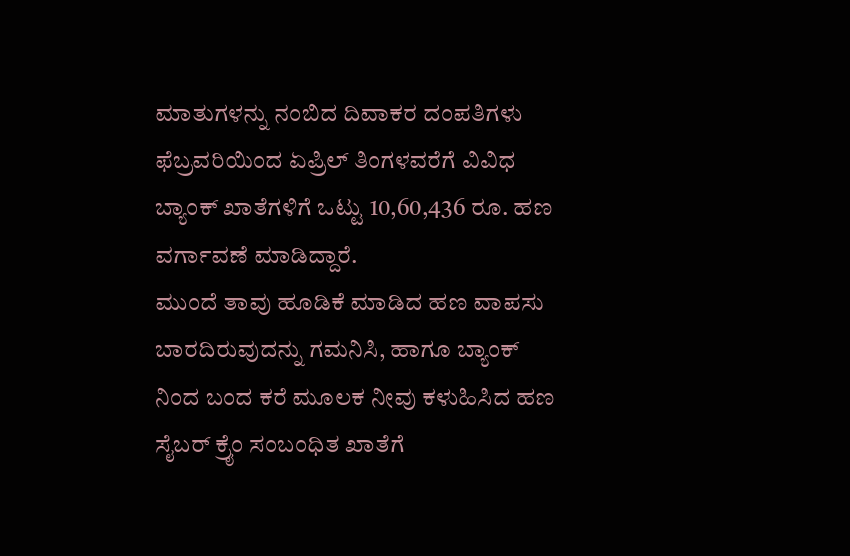ಮಾತುಗಳನ್ನು ನಂಬಿದ ದಿವಾಕರ ದಂಪತಿಗಳು ಫೆಬ್ರವರಿಯಿಂದ ಏಪ್ರಿಲ್ ತಿಂಗಳವರೆಗೆ ವಿವಿಧ ಬ್ಯಾಂಕ್ ಖಾತೆಗಳಿಗೆ ಒಟ್ಟು 10,60,436 ರೂ. ಹಣ ವರ್ಗಾವಣೆ ಮಾಡಿದ್ದಾರೆ.
ಮುಂದೆ ತಾವು ಹೂಡಿಕೆ ಮಾಡಿದ ಹಣ ವಾಪಸು ಬಾರದಿರುವುದನ್ನು ಗಮನಿಸಿ, ಹಾಗೂ ಬ್ಯಾಂಕ್ ನಿಂದ ಬಂದ ಕರೆ ಮೂಲಕ ನೀವು ಕಳುಹಿಸಿದ ಹಣ ಸೈಬರ್ ಕ್ರೈಂ ಸಂಬಂಧಿತ ಖಾತೆಗೆ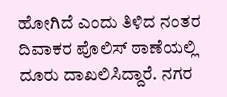ಹೋಗಿದೆ ಎಂದು ತಿಳಿದ ನಂತರ ದಿವಾಕರ ಪೊಲಿಸ್ ಠಾಣೆಯಲ್ಲಿ ದೂರು ದಾಖಲಿಸಿದ್ದಾರೆ. ನಗರ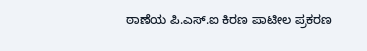ಠಾಣೆಯ ಪಿ.ಎಸ್.ಐ ಕಿರಣ ಪಾಟೀಲ ಪ್ರಕರಣ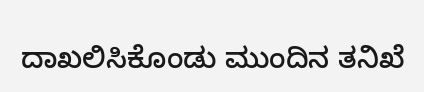ದಾಖಲಿಸಿಕೊಂಡು ಮುಂದಿನ ತನಿಖೆ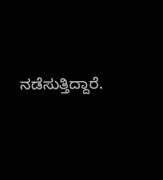ನಡೆಸುತ್ತಿದ್ದಾರೆ.